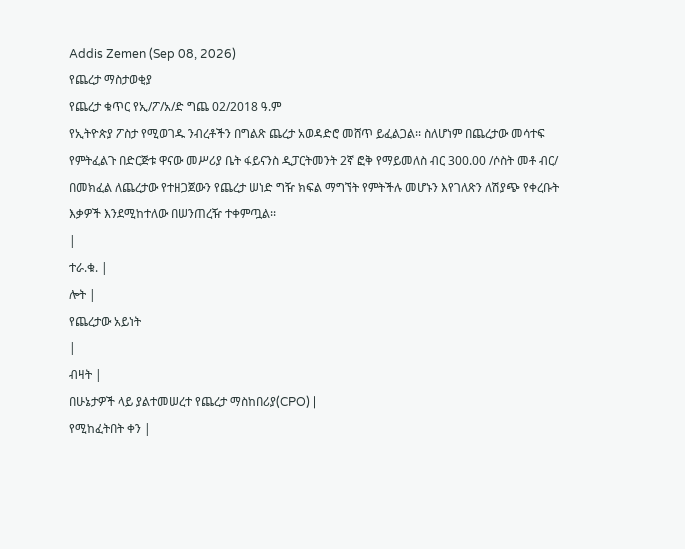Addis Zemen (Sep 08, 2026)
የጨረታ ማስታወቂያ
የጨረታ ቁጥር የኢ/ፖ/አ/ድ ግጨ 02/2018 ዓ.ም
የኢትዮጵያ ፖስታ የሚወገዱ ንብረቶችን በግልጽ ጨረታ አወዳድሮ መሸጥ ይፈልጋል፡፡ ስለሆነም በጨረታው መሳተፍ የምትፈልጉ በድርጅቱ ዋናው መሥሪያ ቤት ፋይናንስ ዲፓርትመንት 2ኛ ፎቅ የማይመለስ ብር 300.00 /ሶስት መቶ ብር/ በመክፈል ለጨረታው የተዘጋጀውን የጨረታ ሠነድ ግዥ ክፍል ማግኘት የምትችሉ መሆኑን እየገለጽን ለሽያጭ የቀረቡት እቃዎች እንደሚከተለው በሠንጠረዥ ተቀምጧል፡፡
|
ተራ.ቁ. |
ሎት |
የጨረታው አይነት
|
ብዛት |
በሁኔታዎች ላይ ያልተመሠረተ የጨረታ ማስከበሪያ(CPO) |
የሚከፈትበት ቀን |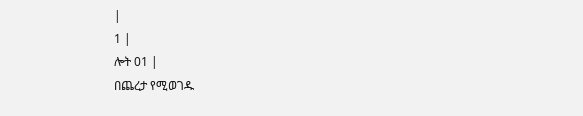|
1 |
ሎት 01 |
በጨረታ የሚወገዱ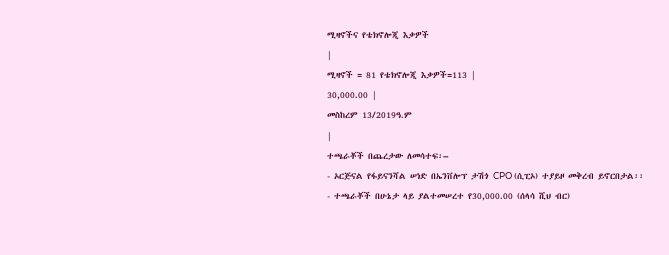ሚዛኖችና የቴክኖሎጂ እቃዎች
|
ሚዛኖች = 81 የቴክኖሎጂ እቃዎች=113 |
30,000.00 |
መስከረም 13/2019ዓ.ም
|
ተጫራቾች በጨረታው ለመሳተፍ፡–
- ኦርጅናል የፋይናንሻል ሠነድ በኤንቨሎፕ ታሽጎ CPO (ሲፒኦ) ተያይዞ መቅረብ ይኖርበታል፡፡
- ተጫራቾች በሁኔታ ላይ ያልተመሠረተ የ30,000.00 (ሰላሳ ሺህ ብር)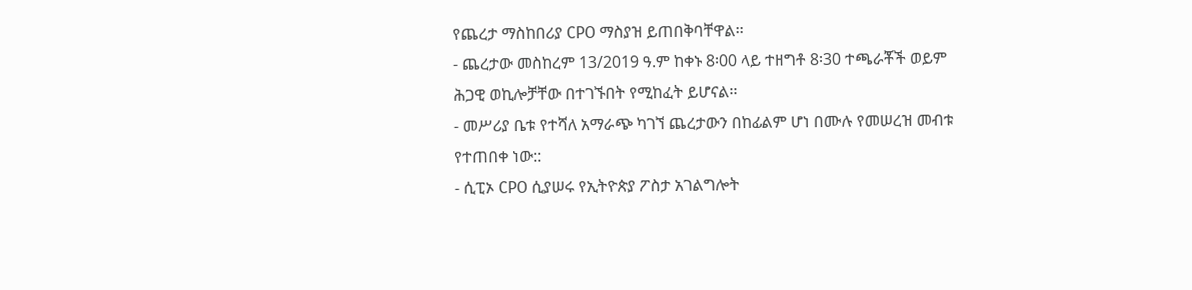የጨረታ ማስከበሪያ CPO ማስያዝ ይጠበቅባቸዋል፡፡
- ጨረታው መስከረም 13/2019 ዓ.ም ከቀኑ 8፡00 ላይ ተዘግቶ 8፡30 ተጫራቾች ወይም ሕጋዊ ወኪሎቻቸው በተገኙበት የሚከፈት ይሆናል፡፡
- መሥሪያ ቤቱ የተሻለ አማራጭ ካገኘ ጨረታውን በከፊልም ሆነ በሙሉ የመሠረዝ መብቱ የተጠበቀ ነው::
- ሲፒኦ CPO ሲያሠሩ የኢትዮጵያ ፖስታ አገልግሎት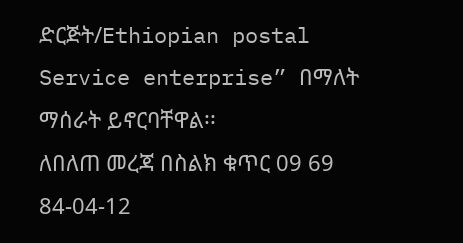ድርጅት/Ethiopian postal Service enterprise” በማለት ማሰራት ይኖርባቸዋል፡፡
ለበለጠ መረጃ በስልክ ቁጥር 09 69 84-04-12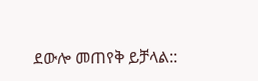ደውሎ መጠየቅ ይቻላል::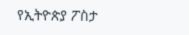የኢትዮጵያ ፖስታ